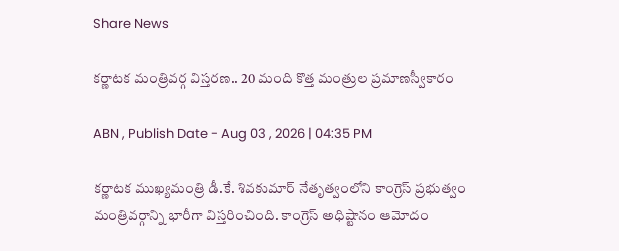Share News

కర్ణాటక మంత్రివర్గ విస్తరణ.. 20 మంది కొత్త మంత్రుల ప్రమాణస్వీకారం

ABN , Publish Date - Aug 03 , 2026 | 04:35 PM

కర్ణాటక ముఖ్యమంత్రి డీ.కే. శివకుమార్ నేతృత్వంలోని కాంగ్రెస్ ప్రభుత్వం మంత్రివర్గాన్ని భారీగా విస్తరించింది. కాంగ్రెస్ అధిష్టానం ఆమోదం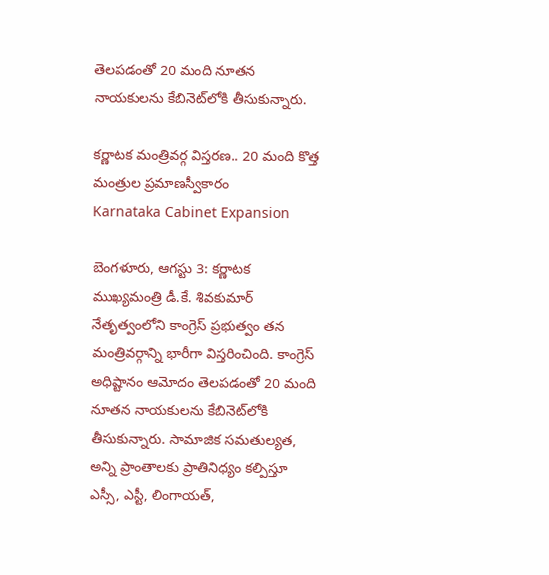తెలపడంతో 20 మంది నూతన నాయకులను కేబినెట్‌లోకి తీసుకున్నారు.

కర్ణాటక మంత్రివర్గ విస్తరణ.. 20 మంది కొత్త మంత్రుల ప్రమాణస్వీకారం
Karnataka Cabinet Expansion

బెంగళూరు, ఆగస్టు 3: కర్ణాటక ముఖ్యమంత్రి డీ.కే. శివకుమార్ నేతృత్వంలోని కాంగ్రెస్ ప్రభుత్వం తన మంత్రివర్గాన్ని భారీగా విస్తరించింది. కాంగ్రెస్ అధిష్టానం ఆమోదం తెలపడంతో 20 మంది నూతన నాయకులను కేబినెట్‌లోకి తీసుకున్నారు. సామాజిక సమతుల్యత, అన్ని ప్రాంతాలకు ప్రాతినిధ్యం కల్పిస్తూ ఎస్సీ, ఎస్టీ, లింగాయత్,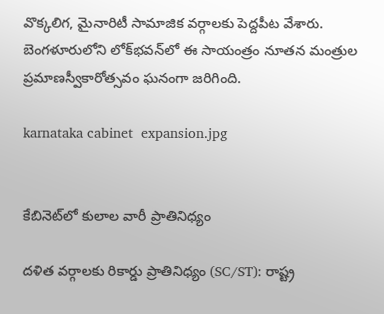వొక్కలిగ, మైనారిటీ సామాజిక వర్గాలకు పెద్దపీట వేశారు. బెంగళూరులోని లోక్‌భవన్‌లో ఈ సాయంత్రం నూతన మంత్రుల ప్రమాణస్వీకారోత్సవం ఘనంగా జరిగింది.

karnataka cabinet  expansion.jpg


కేబినెట్‌లో కులాల వారీ ప్రాతినిధ్యం

దళిత వర్గాలకు రికార్డు ప్రాతినిధ్యం (SC/ST): రాష్ట్ర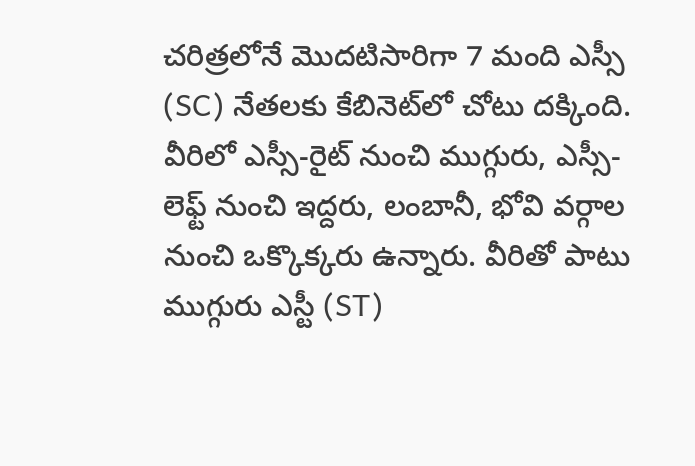చరిత్రలోనే మొదటిసారిగా 7 మంది ఎస్సీ (SC) నేతలకు కేబినెట్‌లో చోటు దక్కింది. వీరిలో ఎస్సీ-రైట్ నుంచి ముగ్గురు, ఎస్సీ-లెఫ్ట్ నుంచి ఇద్దరు, లంబానీ, భోవి వర్గాల నుంచి ఒక్కొక్కరు ఉన్నారు. వీరితో పాటు ముగ్గురు ఎస్టీ (ST)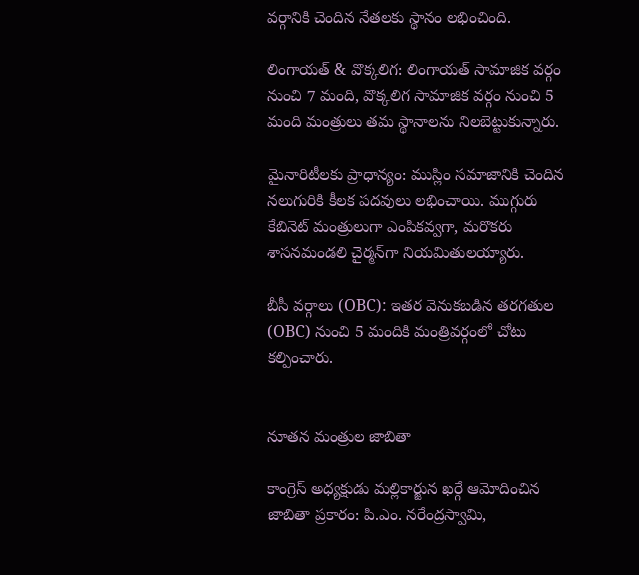వర్గానికి చెందిన నేతలకు స్థానం లభించింది.

లింగాయత్ & వొక్కలిగ: లింగాయత్ సామాజిక వర్గం నుంచి 7 మంది, వొక్కలిగ సామాజిక వర్గం నుంచి 5 మంది మంత్రులు తమ స్థానాలను నిలబెట్టుకున్నారు.

మైనారిటీలకు ప్రాధాన్యం: ముస్లిం సమాజానికి చెందిన నలుగురికి కీలక పదవులు లభించాయి. ముగ్గురు కేబినెట్ మంత్రులుగా ఎంపికవ్వగా, మరొకరు శాసనమండలి చైర్మన్‌గా నియమితులయ్యారు.

బీసీ వర్గాలు (OBC): ఇతర వెనుకబడిన తరగతుల (OBC) నుంచి 5 మందికి మంత్రివర్గంలో చోటు కల్పించారు.


నూతన మంత్రుల జాబితా

కాంగ్రెస్ అధ్యక్షుడు మల్లికార్జున ఖర్గే ఆమోదించిన జాబితా ప్రకారం: పి.ఎం. నరేంద్రస్వామి,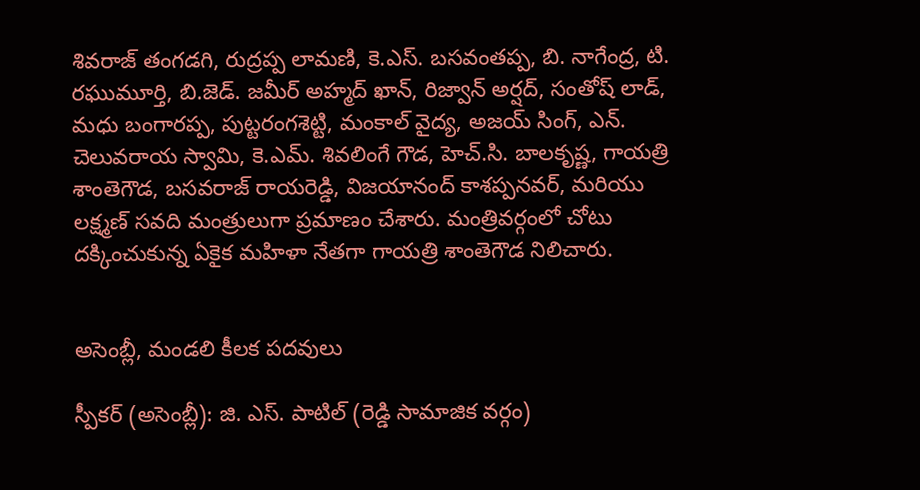శివరాజ్ తంగడగి, రుద్రప్ప లామణి, కె.ఎస్. బసవంతప్ప, బి. నాగేంద్ర, టి. రఘుమూర్తి, బి.జెడ్. జమీర్ అహ్మద్ ఖాన్, రిజ్వాన్ అర్షద్, సంతోష్ లాడ్, మధు బంగారప్ప, పుట్టరంగశెట్టి, మంకాల్ వైద్య, అజయ్ సింగ్, ఎన్. చెలువరాయ స్వామి, కె.ఎమ్. శివలింగే గౌడ, హెచ్.సి. బాలకృష్ణ, గాయత్రి శాంతెగౌడ, బసవరాజ్ రాయరెడ్డి, విజయానంద్ కాశప్పనవర్, మరియు లక్ష్మణ్ సవది మంత్రులుగా ప్రమాణం చేశారు. మంత్రివర్గంలో చోటు దక్కించుకున్న ఏకైక మహిళా నేతగా గాయత్రి శాంతెగౌడ నిలిచారు.


అసెంబ్లీ, మండలి కీలక పదవులు

స్పీకర్ (అసెంబ్లీ): జి. ఎస్. పాటిల్ (రెడ్డి సామాజిక వర్గం)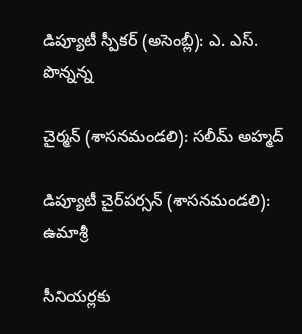డిప్యూటీ స్పీకర్ (అసెంబ్లీ): ఎ. ఎస్. పొన్నన్న

చైర్మన్ (శాసనమండలి): సలీమ్ అహ్మద్

డిప్యూటీ చైర్‌పర్సన్ (శాసనమండలి): ఉమాశ్రీ

సీనియర్లకు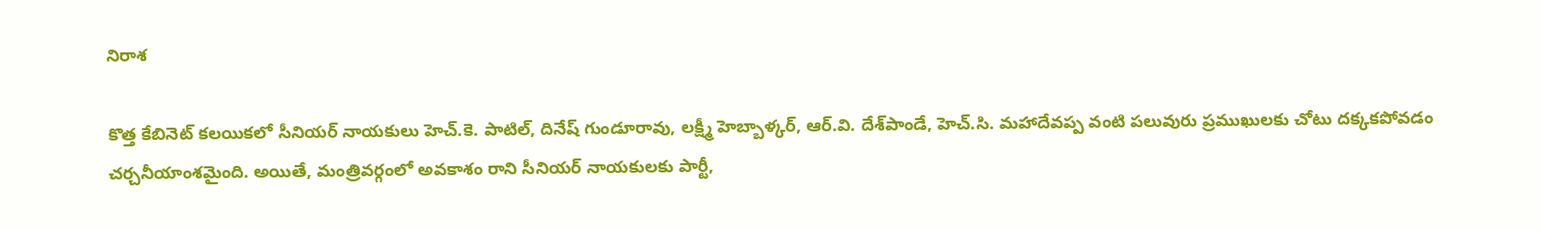నిరాశ

కొత్త కేబినెట్ కలయికలో సీనియర్ నాయకులు హెచ్.కె. పాటిల్, దినేష్ గుండూరావు, లక్ష్మీ హెబ్బాళ్కర్, ఆర్‌.వి. దేశ్‌పాండే, హెచ్.సి. మహాదేవప్ప వంటి పలువురు ప్రముఖులకు చోటు దక్కకపోవడం చర్చనీయాంశమైంది. అయితే, మంత్రివర్గంలో అవకాశం రాని సీనియర్ నాయకులకు పార్టీ,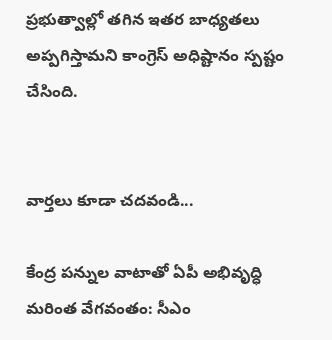ప్రభుత్వాల్లో తగిన ఇతర బాధ్యతలు అప్పగిస్తామని కాంగ్రెస్ అధిష్టానం స్పష్టం చేసింది.


వార్తలు కూడా చదవండి...

కేంద్ర పన్నుల వాటాతో ఏపీ అభివృద్ధి మరింత వేగవంతం: సీఎం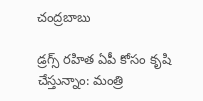చంద్రబాబు

డ్రగ్స్ ర‌హిత ఏపీ కోసం కృషి చేస్తున్నాం: మంత్రి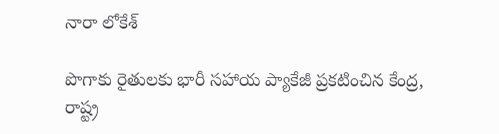నారా లోకేశ్

పొగాకు రైతులకు భారీ సహాయ ప్యాకేజీ ప్రకటించిన కేంద్ర, రాష్ట్ర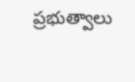ప్రభుత్వాలు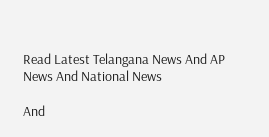Read Latest Telangana News And AP News And National News

And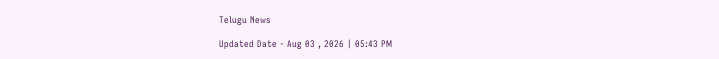Telugu News

Updated Date - Aug 03 , 2026 | 05:43 PM